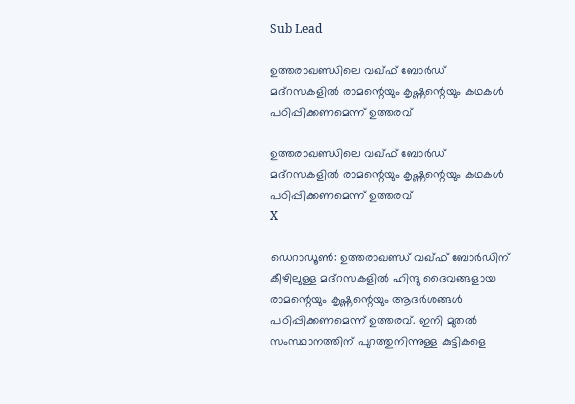Sub Lead

ഉത്തരാഖണ്ഡിലെ വഖ്ഫ് ബോര്‍ഡ് മദ്‌റസകളില്‍ രാമന്റെയും കൃഷ്ണന്റെയും കഥകള്‍ പഠിപ്പിക്കണമെന്ന് ഉത്തരവ്

ഉത്തരാഖണ്ഡിലെ വഖ്ഫ് ബോര്‍ഡ് മദ്‌റസകളില്‍ രാമന്റെയും കൃഷ്ണന്റെയും കഥകള്‍ പഠിപ്പിക്കണമെന്ന് ഉത്തരവ്
X

ഡെറാഡൂണ്‍: ഉത്തരാഖണ്ഡ് വഖ്ഫ് ബോര്‍ഡിന് കീഴിലുള്ള മദ്‌റസകളില്‍ ഹിന്ദു ദൈവങ്ങളായ രാമന്റെയും കൃഷ്ണന്റെയും ആദര്‍ശങ്ങള്‍ പഠിപ്പിക്കണമെന്ന് ഉത്തരവ്. ഇനി മുതല്‍ സംസ്ഥാനത്തിന് പുറത്തുനിന്നുള്ള കുട്ടികളെ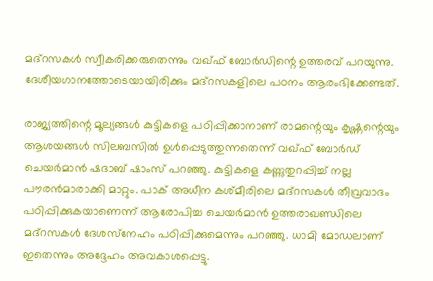മദ്‌റസകള്‍ സ്വീകരിക്കരുതെന്നും വഖ്ഫ് ബോര്‍ഡിന്റെ ഉത്തരവ് പറയുന്നു. ദേശീയഗാനത്തോടെയായിരിക്കും മദ്‌റസകളിലെ പഠനം ആരംഭിക്കേണ്ടത്.

രാജ്യത്തിന്റെ മൂല്യങ്ങള്‍ കുട്ടികളെ പഠിപ്പിക്കാനാണ് രാമന്റെയും കൃഷ്ണന്റെയും ആശയങ്ങള്‍ സിലബസില്‍ ഉള്‍പ്പെടുത്തുന്നതെന്ന് വഖ്ഫ് ബോര്‍ഡ് ചെയര്‍മാന്‍ ഷദാബ് ഷാംസ് പറഞ്ഞു. കുട്ടികളെ കണ്ണുതുറപ്പിച്ച് നല്ല പൗരന്‍മാരാക്കി മാറ്റും. പാക് അധീന കശ്മീരിലെ മദ്‌റസകള്‍ തീവ്രവാദം പഠിപ്പിക്കുകയാണെന്ന് ആരോപിച്ച ചെയര്‍മാന്‍ ഉത്തരാഖണ്ഡിലെ മദ്‌റസകള്‍ ദേശസ്‌നേഹം പഠിപ്പിക്കുമെന്നും പറഞ്ഞു. ധാമി മോഡലാണ് ഇതെന്നും അദ്ദേഹം അവകാശപ്പെട്ടു.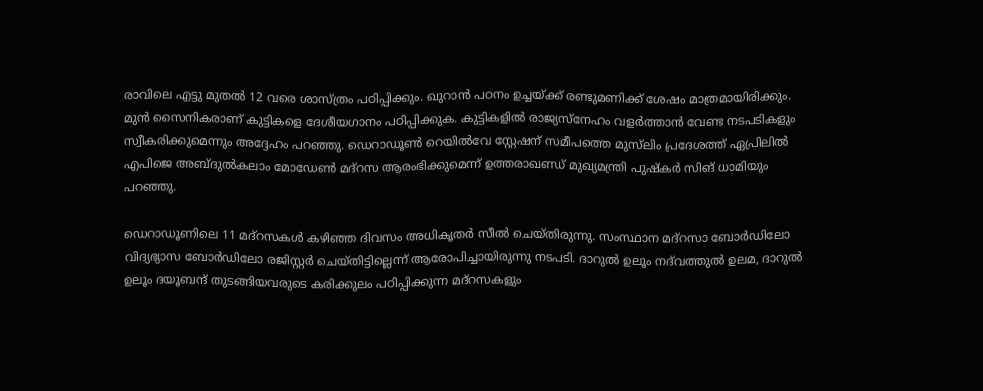രാവിലെ എട്ടു മുതല്‍ 12 വരെ ശാസ്ത്രം പഠിപ്പിക്കും. ഖുറാന്‍ പഠനം ഉച്ചയ്ക്ക് രണ്ടുമണിക്ക് ശേഷം മാത്രമായിരിക്കും. മുന്‍ സൈനികരാണ് കുട്ടികളെ ദേശീയഗാനം പഠിപ്പിക്കുക. കുട്ടികളില്‍ രാജ്യസ്‌നേഹം വളര്‍ത്താന്‍ വേണ്ട നടപടികളും സ്വീകരിക്കുമെന്നും അദ്ദേഹം പറഞ്ഞു. ഡെറാഡൂണ്‍ റെയില്‍വേ സ്റ്റേഷന് സമീപത്തെ മുസ്‌ലിം പ്രദേശത്ത് ഏപ്രിലില്‍ എപിജെ അബ്ദുല്‍കലാം മോഡേണ്‍ മദ്‌റസ ആരംഭിക്കുമെന്ന് ഉത്തരാഖണ്ഡ് മുഖ്യമന്ത്രി പുഷ്‌കര്‍ സിങ് ധാമിയും പറഞ്ഞു.

ഡെറാഡൂണിലെ 11 മദ്‌റസകള്‍ കഴിഞ്ഞ ദിവസം അധികൃതര്‍ സീല്‍ ചെയ്തിരുന്നു. സംസ്ഥാന മദ്‌റസാ ബോര്‍ഡിലോ വിദ്യഭ്യാസ ബോര്‍ഡിലോ രജിസ്റ്റര്‍ ചെയ്തിട്ടില്ലെന്ന് ആരോപിച്ചായിരുന്നു നടപടി. ദാറുല്‍ ഉലൂം നദ്‌വത്തുല്‍ ഉലമ, ദാറുല്‍ ഉലൂം ദയൂബന്ദ് തുടങ്ങിയവരുടെ കരിക്കുലം പഠിപ്പിക്കുന്ന മദ്‌റസകളും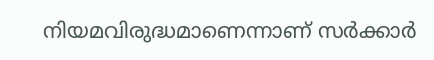നിയമവിരുദ്ധമാണെന്നാണ് സര്‍ക്കാര്‍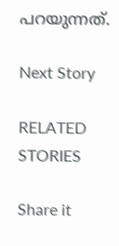പറയുന്നത്.

Next Story

RELATED STORIES

Share it